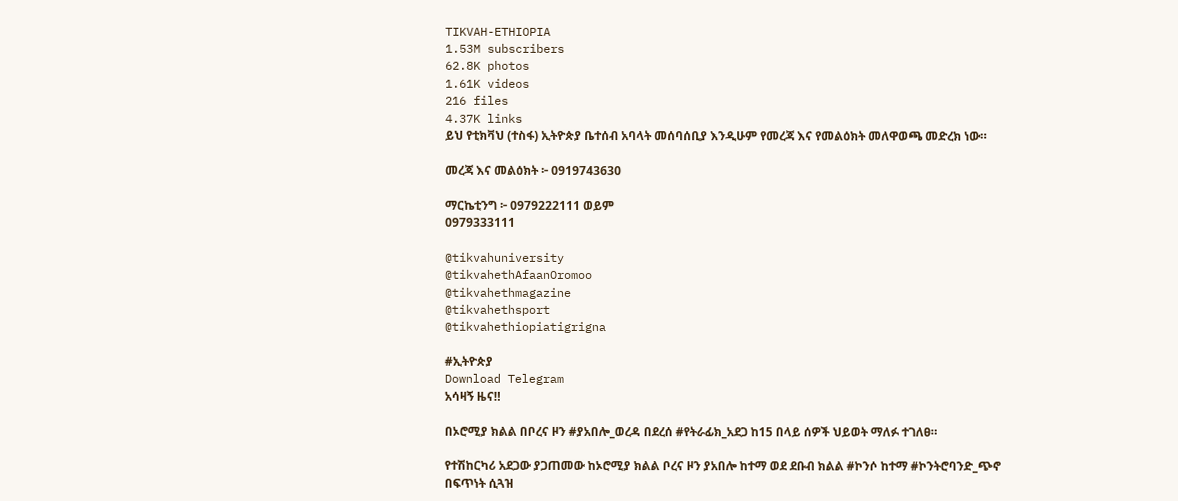TIKVAH-ETHIOPIA
1.53M subscribers
62.8K photos
1.61K videos
216 files
4.37K links
ይህ የቲክቫህ (ተስፋ) ኢትዮጵያ ቤተሰብ አባላት መሰባሰቢያ እንዲሁም የመረጃ እና የመልዕክት መለዋወጫ መድረክ ነው።

መረጃ እና መልዕክት ፦ 0919743630

ማርኬቲንግ ፦ 0979222111 ወይም
0979333111

@tikvahuniversity
@tikvahethAfaanOromoo
@tikvahethmagazine
@tikvahethsport
@tikvahethiopiatigrigna

#ኢትዮጵያ
Download Telegram
አሳዛኝ ዜና‼

በኦሮሚያ ክልል በቦረና ዞን #ያአበሎ_ወረዳ በደረሰ #የትራፊክ_አደጋ ከ15 በላይ ሰዎች ህይወት ማለፉ ተገለፀ።

የተሽከርካሪ አደጋው ያጋጠመው ከኦሮሚያ ክልል ቦረና ዞን ያአበሎ ከተማ ወደ ደቡብ ክልል #ኮንሶ ከተማ #ኮንትሮባንድ_ጭኖ በፍጥነት ሲጓዝ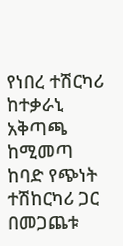የነበረ ተሽርካሪ ከተቃራኒ አቅጣጫ ከሚመጣ ከባድ የጭነት ተሽከርካሪ ጋር በመጋጨቱ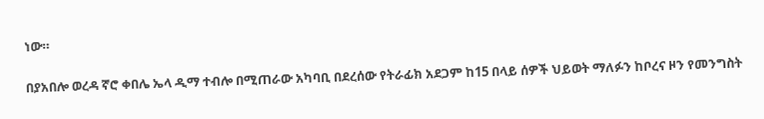ነው።

በያአበሎ ወረዳ ኛሮ ቀበሌ ኤላ ዲማ ተብሎ በሚጠራው አካባቢ በደረሰው የትራፊክ አደጋም ከ15 በላይ ሰዎች ህይወት ማለፉን ከቦረና ዞን የመንግስት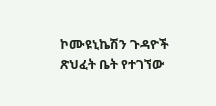ኮሙዩኒኬሽን ጉዳዮች ጽህፈት ቤት የተገኘው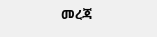መረጃ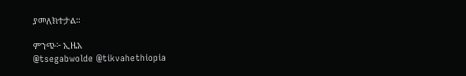ያመለክተታል።

ምንጭ፦ ኢዜአ
@tsegabwolde @tikvahethiopia